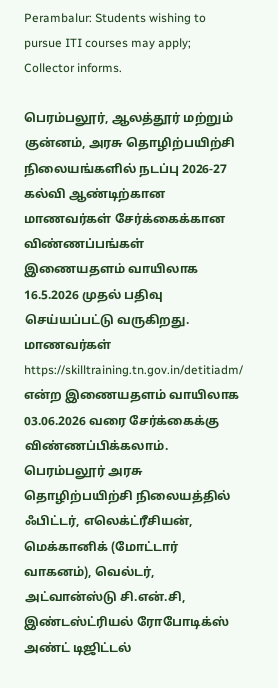Perambalur: Students wishing to pursue ITI courses may apply; Collector informs.

பெரம்பலூர், ஆலத்தூர் மற்றும் குன்னம், அரசு தொழிற்பயிற்சி நிலையங்களில் நடப்பு 2026-27 கல்வி ஆண்டிற்கான மாணவர்கள் சேர்க்கைக்கான விண்ணப்பங்கள் இணையதளம் வாயிலாக 16.5.2026 முதல் பதிவு செய்யப்பட்டு வருகிறது. மாணவர்கள் https://skilltraining.tn.gov.in/detitiadm/ என்ற இணையதளம் வாயிலாக 03.06.2026 வரை சேர்க்கைக்கு விண்ணப்பிக்கலாம்.
பெரம்பலூர் அரசு தொழிற்பயிற்சி நிலையத்தில் ஃபிட்டர், எலெக்ட்ரீசியன், மெக்கானிக் (மோட்டார் வாகனம்), வெல்டர், அட்வான்ஸ்டு சி.என்.சி, இண்டஸ்ட்ரியல் ரோபோடிக்ஸ் அண்ட் டிஜிட்டல்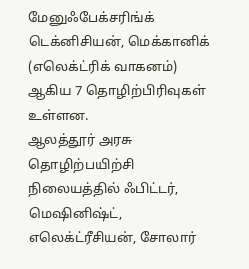மேனுஃபேக்சரிங்க் டெக்னிசியன், மெக்கானிக் (எலெக்ட்ரிக் வாகனம்) ஆகிய 7 தொழிற்பிரிவுகள் உள்ளன.
ஆலத்தூர் அரசு தொழிற்பயிற்சி நிலையத்தில் ஃபிட்டர், மெஷினிஷ்ட், எலெக்ட்ரீசியன், சோலார்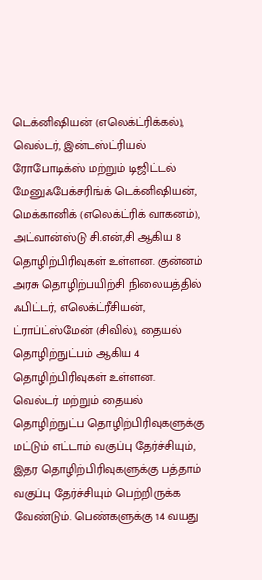டெக்னிஷியன் (எலெக்ட்ரிக்கல்), வெல்டர், இன்டஸ்ட்ரியல் ரோபோடிக்ஸ் மற்றும் டிஜிட்டல் மேனுஃபேக்சரிங்க் டெக்னிஷியன், மெக்கானிக் (எலெக்ட்ரிக் வாகனம்), அட்வான்ஸ்டு சி.என்,சி ஆகிய 8 தொழிற்பிரிவுகள் உள்ளன. குன்னம் அரசு தொழிற்பயிற்சி நிலையத்தில் ஃபிட்டர், எலெக்ட்ரீசியன், ட்ராப்ட்ஸ்மேன் (சிவில்), தையல் தொழிற்நுட்பம் ஆகிய 4 தொழிற்பிரிவுகள் உள்ளன.
வெல்டர் மற்றும் தையல் தொழிற்நுட்ப தொழிற்பிரிவுகளுக்கு மட்டும் எட்டாம் வகுப்பு தேர்ச்சியும், இதர தொழிற்பிரிவுகளுக்கு பத்தாம் வகுப்பு தேர்ச்சியும் பெற்றிருக்க வேண்டும். பெண்களுக்கு 14 வயது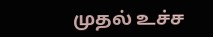முதல் உச்ச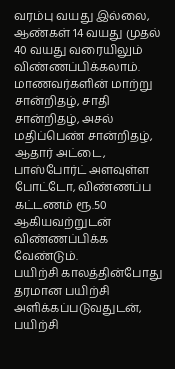வரம்பு வயது இல்லை, ஆண்கள் 14 வயது முதல் 40 வயது வரையிலும் விண்ணப்பிக்கலாம். மாணவர்களின் மாற்று சான்றிதழ், சாதி சான்றிதழ், அசல் மதிப்பெண் சான்றிதழ், ஆதார் அட்டை, பாஸ்போர்ட் அளவுள்ள போட்டோ, விண்ணப்ப கட்டணம் ரூ.50 ஆகியவற்றுடன் விண்ணப்பிக்க வேண்டும்.
பயிற்சி காலத்தின்போது தரமான பயிற்சி அளிக்கப்படுவதுடன், பயிற்சி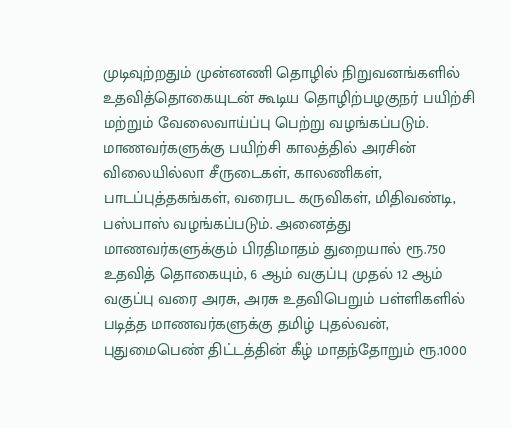முடிவுற்றதும் முன்னணி தொழில் நிறுவனங்களில் உதவித்தொகையுடன் கூடிய தொழிற்பழகுநர் பயிற்சி மற்றும் வேலைவாய்ப்பு பெற்று வழங்கப்படும்.
மாணவர்களுக்கு பயிற்சி காலத்தில் அரசின் விலையில்லா சீருடைகள், காலணிகள், பாடப்புத்தகங்கள், வரைபட கருவிகள், மிதிவண்டி, பஸ்பாஸ் வழங்கப்படும். அனைத்து மாணவர்களுக்கும் பிரதிமாதம் துறையால் ரூ.750 உதவித் தொகையும், 6 ஆம் வகுப்பு முதல் 12 ஆம் வகுப்பு வரை அரசு, அரசு உதவிபெறும் பள்ளிகளில் படித்த மாணவர்களுக்கு தமிழ் புதல்வன், புதுமைபெண் திட்டத்தின் கீழ் மாதந்தோறும் ரூ.1000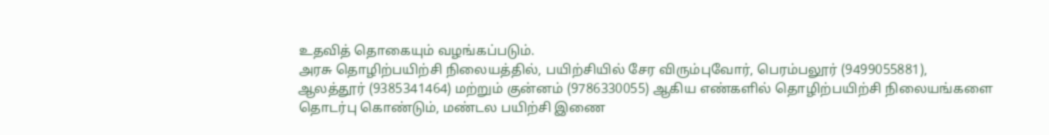உதவித் தொகையும் வழங்கப்படும்.
அரசு தொழிற்பயிற்சி நிலையத்தில், பயிற்சியில் சேர விரும்புவோர், பெரம்பலூர் (9499055881), ஆலத்தூர் (9385341464) மற்றும் குன்னம் (9786330055) ஆகிய எண்களில் தொழிற்பயிற்சி நிலையங்களை தொடர்பு கொண்டும், மண்டல பயிற்சி இணை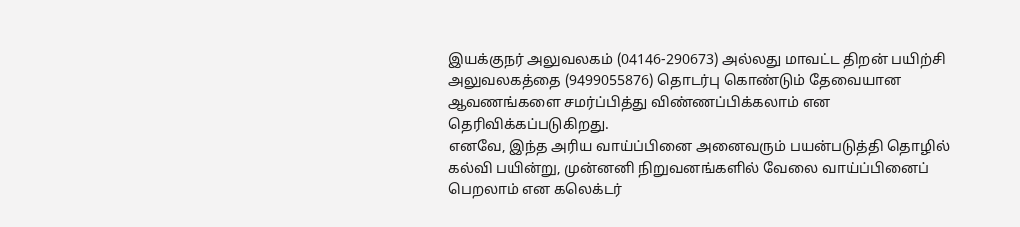இயக்குநர் அலுவலகம் (04146-290673) அல்லது மாவட்ட திறன் பயிற்சி அலுவலகத்தை (9499055876) தொடர்பு கொண்டும் தேவையான ஆவணங்களை சமர்ப்பித்து விண்ணப்பிக்கலாம் என தெரிவிக்கப்படுகிறது.
எனவே, இந்த அரிய வாய்ப்பினை அனைவரும் பயன்படுத்தி தொழில் கல்வி பயின்று, முன்னனி நிறுவனங்களில் வேலை வாய்ப்பினைப் பெறலாம் என கலெக்டர்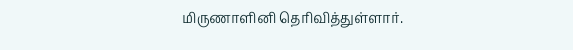மிருணாளினி தெரிவித்துள்ளார்.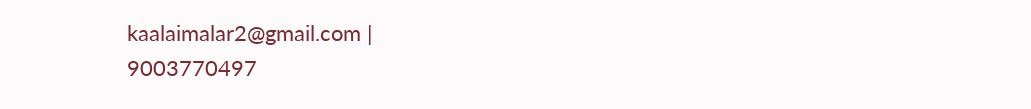kaalaimalar2@gmail.com |
9003770497